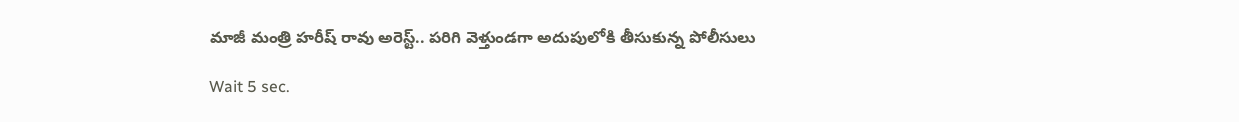మాజీ మంత్రి హరీష్ రావు అరెస్ట్.. పరిగి వెళ్తుండగా అదుపులోకి తీసుకున్న పోలీసులు

Wait 5 sec.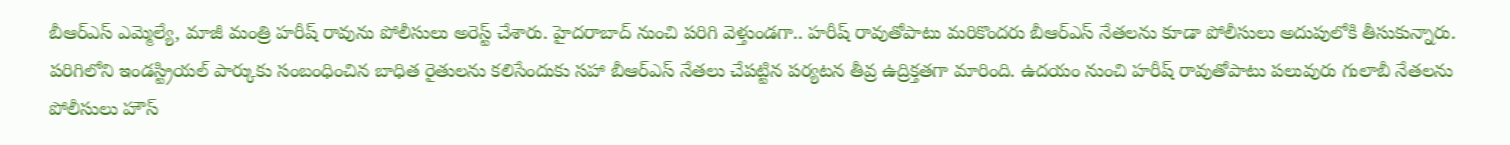బీఆర్ఎస్ ఎమ్మెల్యే, మాజీ మంత్రి హరీష్ రావును పోలీసులు అరెస్ట్ చేశారు. హైదరాబాద్ నుంచి పరిగి వెళ్తుండగా.. హరీష్ రావుతోపాటు మరికొందరు బీఆర్ఎస్ నేతలను కూడా పోలీసులు అదుపులోకి తీసుకున్నారు. పరిగిలోని ఇండస్ట్రియల్‌ పార్కుకు సంబంధించిన బాధిత రైతులను కలిసేందుకు సహా బీఆర్ఎస్ నేతలు చేపట్టిన పర్యటన తీవ్ర ఉద్రిక్తతగా మారింది. ఉదయం నుంచి హరీష్ రావుతోపాటు పలువురు గులాబీ నేతలను పోలీసులు హౌస్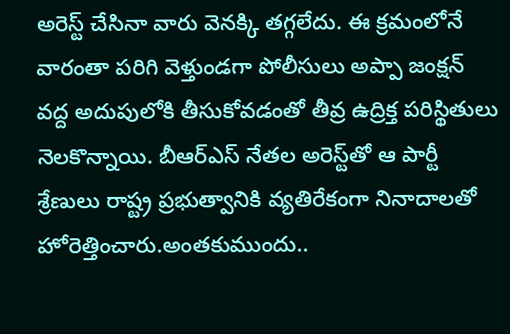అరెస్ట్ చేసినా వారు వెనక్కి తగ్గలేదు. ఈ క్రమంలోనే వారంతా పరిగి వెళ్తుండగా పోలీసులు అప్పా జంక్షన్ వద్ద అదుపులోకి తీసుకోవడంతో తీవ్ర ఉద్రిక్త పరిస్థితులు నెలకొన్నాయి. బీఆర్‌ఎస్‌ నేతల అరెస్ట్‌తో ఆ పార్టీ శ్రేణులు రాష్ట్ర ప్రభుత్వానికి వ్యతిరేకంగా నినాదాలతో హోరెత్తించారు.అంతకుముందు..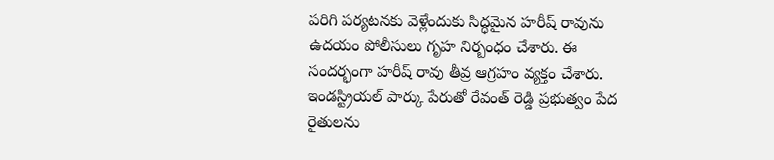పరిగి పర్యటనకు వెళ్లేందుకు సిద్ధమైన హరీష్ రావును ఉదయం పోలీసులు గృహ నిర్బంధం చేశారు. ఈ సందర్భంగా హరీష్ రావు తీవ్ర ఆగ్రహం వ్యక్తం చేశారు. ఇండస్ట్రియల్‌ పార్కు పేరుతో రేవంత్ రెడ్డి ప్రభుత్వం పేద రైతులను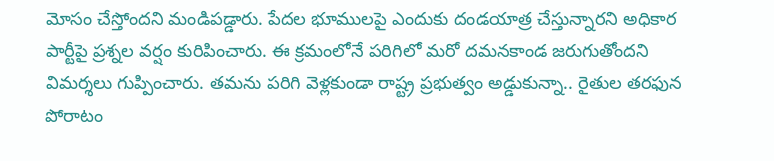మోసం చేస్తోందని మండిపడ్డారు. పేదల భూములపై ఎందుకు దండయాత్ర చేస్తున్నారని అధికార పార్టీపై ప్రశ్నల వర్షం కురిపించారు. ఈ క్రమంలోనే పరిగిలో మరో దమనకాండ జరుగుతోందని విమర్శలు గుప్పించారు. తమను పరిగి వెళ్లకుండా రాష్ట్ర ప్రభుత్వం అడ్డుకున్నా.. రైతుల తరఫున పోరాటం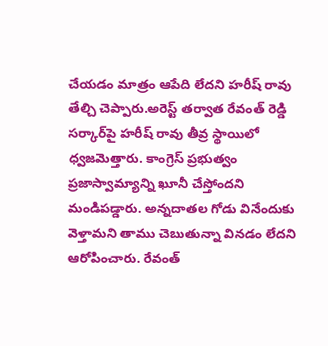చేయడం మాత్రం ఆపేది లేదని హరీష్ రావు తేల్చి చెప్పారు.అరెస్ట్ తర్వాత రేవంత్ రెడ్డి సర్కార్‌పై హరీష్ రావు తీవ్ర స్థాయిలో ధ్వజమెత్తారు. కాంగ్రెస్ ప్రభుత్వం ప్రజాస్వామ్యాన్ని ఖూనీ చేస్తోందని మండిపడ్డారు. అన్నదాతల గోడు వినేందుకు వెళ్తామని తాము చెబుతున్నా వినడం లేదని ఆరోపించారు. రేవంత్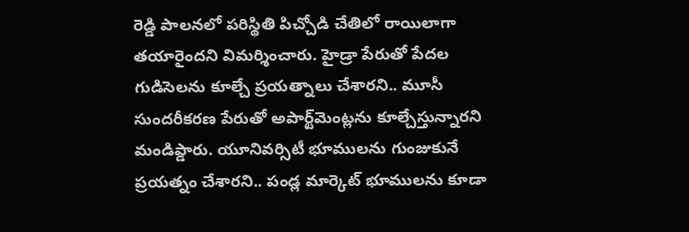రెడ్డి పాలనలో పరిస్థితి పిచ్చోడి చేతిలో రాయిలాగా తయారైందని విమర్శించారు. హైడ్రా పేరుతో పేదల గుడిసెలను కూల్చే ప్రయత్నాలు చేశారని.. మూసీ సుందరీకరణ పేరుతో అపార్ట్‌మెంట్లను కూల్చేస్తున్నారని మండిప్డారు. యూనివర్సిటీ భూములను గుంజుకునే ప్రయత్నం చేశారని.. పండ్ల మార్కెట్ భూములను కూడా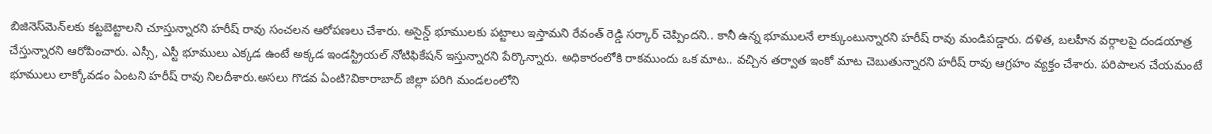బిజినెస్‌మెన్‌లకు కట్టబెట్టాలని చూస్తున్నారని హరీష్ రావు సంచలన ఆరోపణలు చేశారు. అసైన్డ్ భూములకు పట్టాలు ఇస్తామని రేవంత్ రెడ్డి సర్కార్ చెప్పిందని.. కానీ ఉన్న భూములనే లాక్కుంటున్నారని హరీష్ రావు మండిపడ్డారు. దళిత, బలహీన వర్గాలపై దండయాత్ర చేస్తున్నారని ఆరోపించారు. ఎస్సీ, ఎస్టీ భూములు ఎక్కడ ఉంటే అక్కడ ఇండస్ట్రియల్ నోటిఫికేషన్ ఇస్తున్నారని పేర్కొన్నారు. అధికారంలోకి రాకముందు ఒక మాట.. వచ్చిన తర్వాత ఇంకో మాట చెబుతున్నారని హరీష్ రావు ఆగ్రహం వ్యక్తం చేశారు. పరిపాలన చేయమంటే భూములు లాక్కోవడం ఏంటని హరీష్‌ రావు నిలదీశారు.అసలు గొడవ ఏంటి?వికారాబాద్ జిల్లా పరిగి మండలంలోని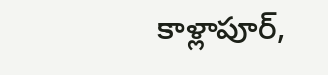కాళ్లాపూర్,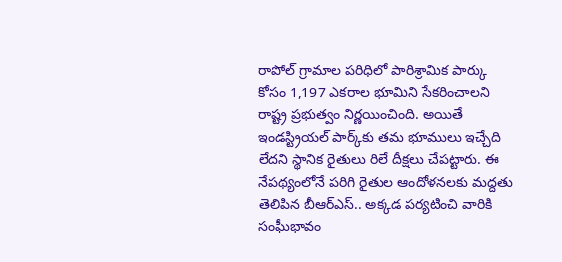రాపోల్ గ్రామాల పరిధిలో పారిశ్రామిక పార్కు కోసం 1,197 ఎకరాల భూమిని సేకరించాలని రాష్ట్ర ప్రభుత్వం నిర్ణయించింది. అయితే ఇండస్ట్రియల్ పార్క్‌కు తమ భూములు ఇచ్చేది లేదని స్థానిక రైతులు రిలే దీక్షలు చేపట్టారు. ఈ నేపథ్యంలోనే పరిగి రైతుల ఆందోళనలకు మద్దతు తెలిపిన బీఆర్ఎస్.. అక్కడ పర్యటించి వారికి సంఘీభావం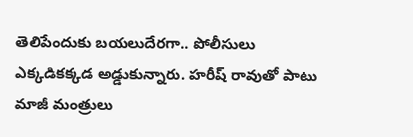తెలిపేందుకు బయలుదేరగా.. పోలీసులు ఎక్కడికక్కడ అడ్డుకున్నారు. హరీష్ రావుతో పాటు మాజీ మంత్రులు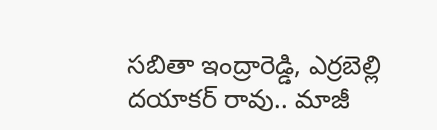సబితా ఇంద్రారెడ్డి, ఎర్రబెల్లి దయాకర్ రావు.. మాజీ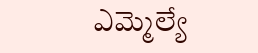ఎమ్మెల్యే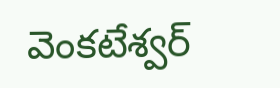వెంకటేశ్వర్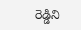రెడ్డిని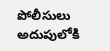పోలీసులు అదుపులోకి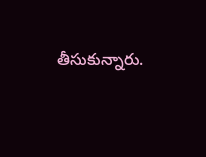తీసుకున్నారు.